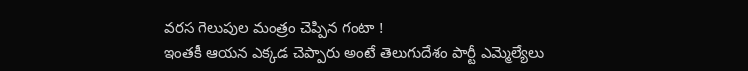వరస గెలుపుల మంత్రం చెప్పిన గంటా !
ఇంతకీ ఆయన ఎక్కడ చెప్పారు అంటే తెలుగుదేశం పార్టీ ఎమ్మెల్యేలు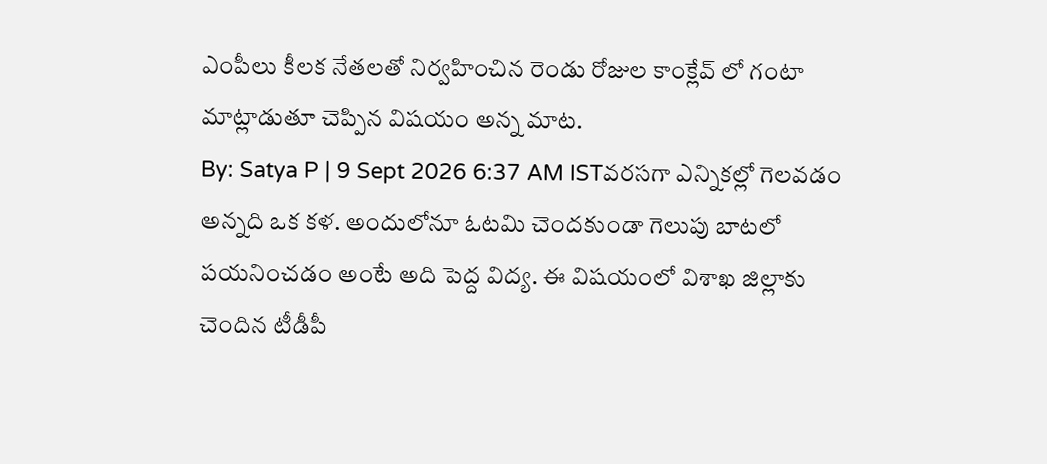ఎంపీలు కీలక నేతలతో నిర్వహించిన రెండు రోజుల కాంక్లేవ్ లో గంటా మాట్లాడుతూ చెప్పిన విషయం అన్న మాట.
By: Satya P | 9 Sept 2026 6:37 AM ISTవరసగా ఎన్నికల్లో గెలవడం అన్నది ఒక కళ. అందులోనూ ఓటమి చెందకుండా గెలుపు బాటలో పయనించడం అంటే అది పెద్ద విద్య. ఈ విషయంలో విశాఖ జిల్లాకు చెందిన టీడీపీ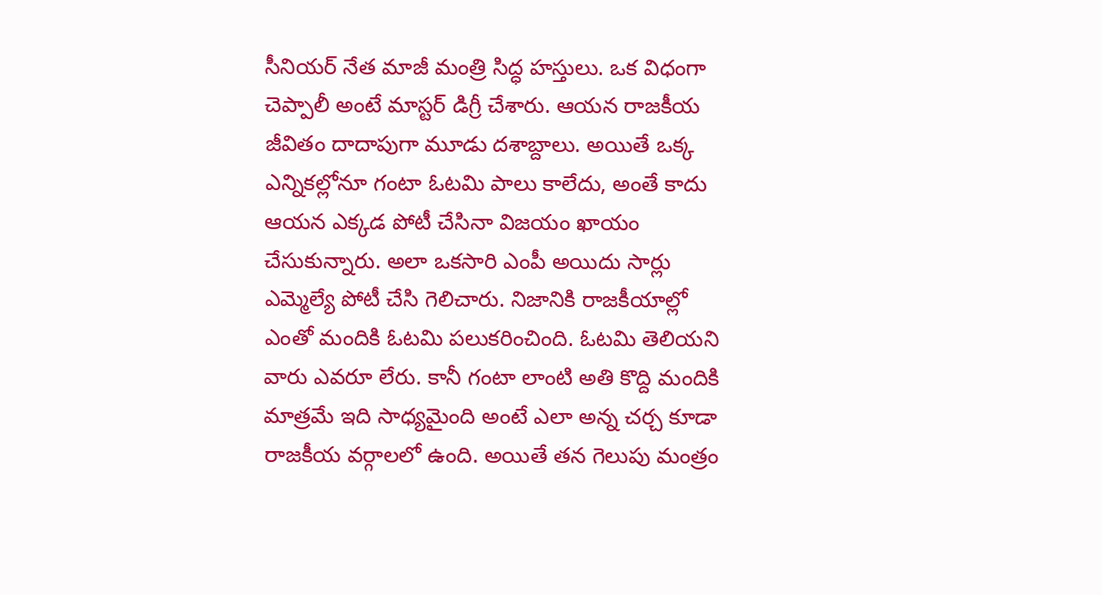సీనియర్ నేత మాజీ మంత్రి సిద్ధ హస్తులు. ఒక విధంగా చెప్పాలీ అంటే మాస్టర్ డిగ్రీ చేశారు. ఆయన రాజకీయ జీవితం దాదాపుగా మూడు దశాబ్దాలు. అయితే ఒక్క ఎన్నికల్లోనూ గంటా ఓటమి పాలు కాలేదు, అంతే కాదు ఆయన ఎక్కడ పోటీ చేసినా విజయం ఖాయం చేసుకున్నారు. అలా ఒకసారి ఎంపీ అయిదు సార్లు ఎమ్మెల్యే పోటీ చేసి గెలిచారు. నిజానికి రాజకీయాల్లో ఎంతో మందికి ఓటమి పలుకరించింది. ఓటమి తెలియని వారు ఎవరూ లేరు. కానీ గంటా లాంటి అతి కొద్ది మందికి మాత్రమే ఇది సాధ్యమైంది అంటే ఎలా అన్న చర్చ కూడా రాజకీయ వర్గాలలో ఉంది. అయితే తన గెలుపు మంత్రం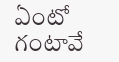ఏంటో గంటావే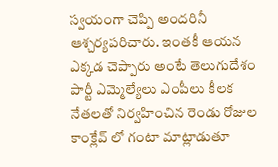స్వయంగా చెప్పి అందరినీ ఆశ్చర్యపరిచారు. ఇంతకీ ఆయన ఎక్కడ చెప్పారు అంటే తెలుగుదేశం పార్టీ ఎమ్మెల్యేలు ఎంపీలు కీలక నేతలతో నిర్వహించిన రెండు రోజుల కాంక్లేవ్ లో గంటా మాట్లాడుతూ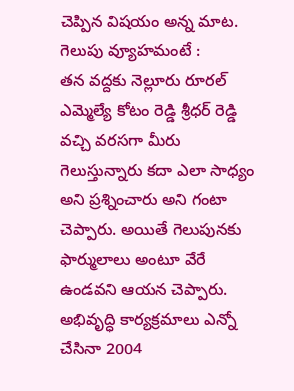చెప్పిన విషయం అన్న మాట.
గెలుపు వ్యూహమంటే :
తన వద్దకు నెల్లూరు రూరల్ ఎమ్మెల్యే కోటం రెడ్డి శ్రీధర్ రెడ్డి వచ్చి వరసగా మీరు గెలుస్తున్నారు కదా ఎలా సాధ్యం అని ప్రశ్నించారు అని గంటా చెప్పారు. అయితే గెలుపునకు ఫార్ములాలు అంటూ వేరే ఉండవని ఆయన చెప్పారు. అభివృద్ధి కార్యక్రమాలు ఎన్నో చేసినా 2004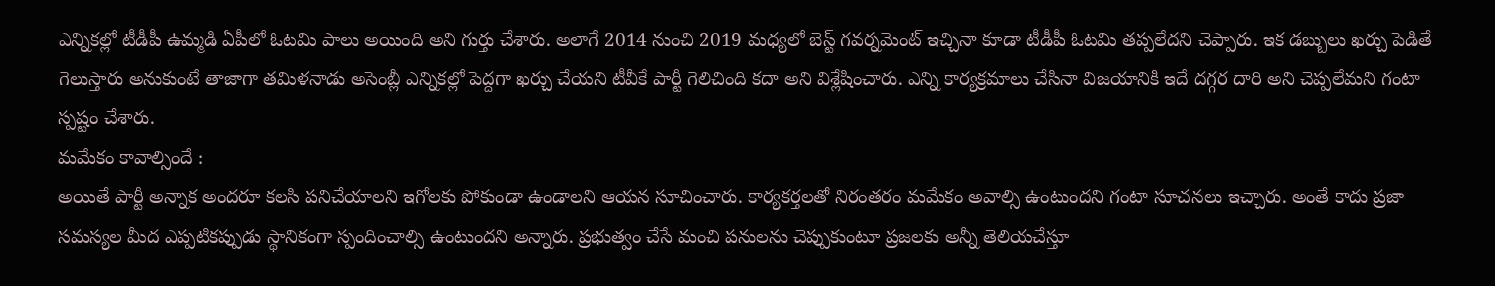ఎన్నికల్లో టీడీపీ ఉమ్మడి ఏపీలో ఓటమి పాలు అయింది అని గుర్తు చేశారు. అలాగే 2014 నుంచి 2019 మధ్యలో బెస్ట్ గవర్నమెంట్ ఇచ్చినా కూడా టీడీపీ ఓటమి తప్పలేదని చెప్పారు. ఇక డబ్బులు ఖర్చు పెడితే గెలుస్తారు అనుకుంటే తాజాగా తమిళనాడు అసెంబ్లీ ఎన్నికల్లో పెద్దగా ఖర్చు చేయని టీవీకే పార్టీ గెలిచింది కదా అని విశ్లేషించారు. ఎన్ని కార్యక్రమాలు చేసినా విజయానికి ఇదే దగ్గర దారి అని చెప్పలేమని గంటా స్పష్టం చేశారు.
మమేకం కావాల్సిందే :
అయితే పార్టీ అన్నాక అందరూ కలసి పనిచేయాలని ఇగోలకు పోకుండా ఉండాలని ఆయన సూచించారు. కార్యకర్తలతో నిరంతరం మమేకం అవాల్సి ఉంటుందని గంటా సూచనలు ఇచ్చారు. అంతే కాదు ప్రజా సమస్యల మీద ఎప్పటికప్పుడు స్థానికంగా స్పందించాల్సి ఉంటుందని అన్నారు. ప్రభుత్వం చేసే మంచి పనులను చెప్పుకుంటూ ప్రజలకు అన్నీ తెలియచేస్తూ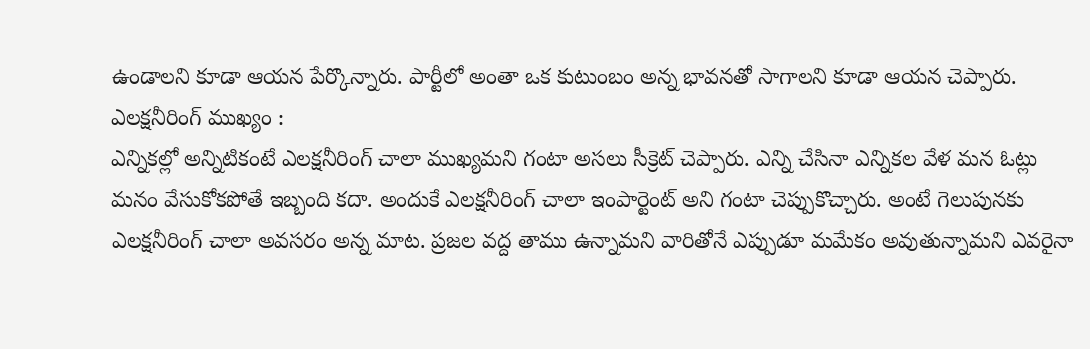ఉండాలని కూడా ఆయన పేర్కొన్నారు. పార్టీలో అంతా ఒక కుటుంబం అన్న భావనతో సాగాలని కూడా ఆయన చెప్పారు.
ఎలక్షనీరింగ్ ముఖ్యం :
ఎన్నికల్లో అన్నిటికంటే ఎలక్షనీరింగ్ చాలా ముఖ్యమని గంటా అసలు సీక్రెట్ చెప్పారు. ఎన్ని చేసినా ఎన్నికల వేళ మన ఓట్లు మనం వేసుకోకపోతే ఇబ్బంది కదా. అందుకే ఎలక్షనీరింగ్ చాలా ఇంపార్టెంట్ అని గంటా చెప్పుకొచ్చారు. అంటే గెలుపునకు ఎలక్షనీరింగ్ చాలా అవసరం అన్న మాట. ప్రజల వద్ద తాము ఉన్నామని వారితోనే ఎప్పుడూ మమేకం అవుతున్నామని ఎవరైనా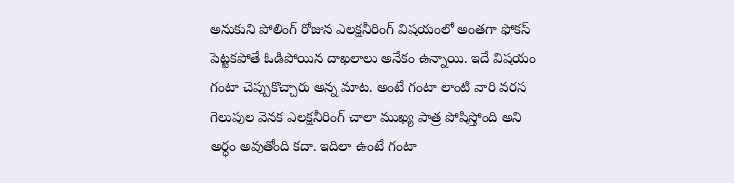అనుకుని పోలింగ్ రోజున ఎలక్షనీరింగ్ విషయంలో అంతగా ఫోకస్ పెట్టకపోతే ఓడిపోయిన దాఖలాలు అనేకం ఉన్నాయి. ఇదే విషయం గంటా చెప్పుకొచ్చారు అన్న మాట. అంటే గంటా లాంటి వారి వరస గెలుపుల వెనక ఎలక్షనీరింగ్ చాలా ముఖ్య పాత్ర పోషిస్తోంది అని అర్ధం అవుతోంది కదా. ఇదిలా ఉంటే గంటా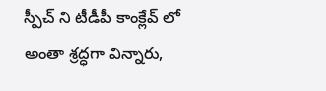స్పీచ్ ని టీడీపీ కాంక్లేవ్ లో అంతా శ్రద్ధగా విన్నారు,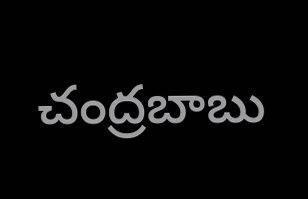చంద్రబాబు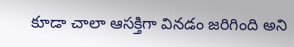కూడా చాలా ఆసక్తిగా వినడం జరిగింది అని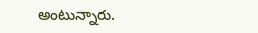అంటున్నారు.